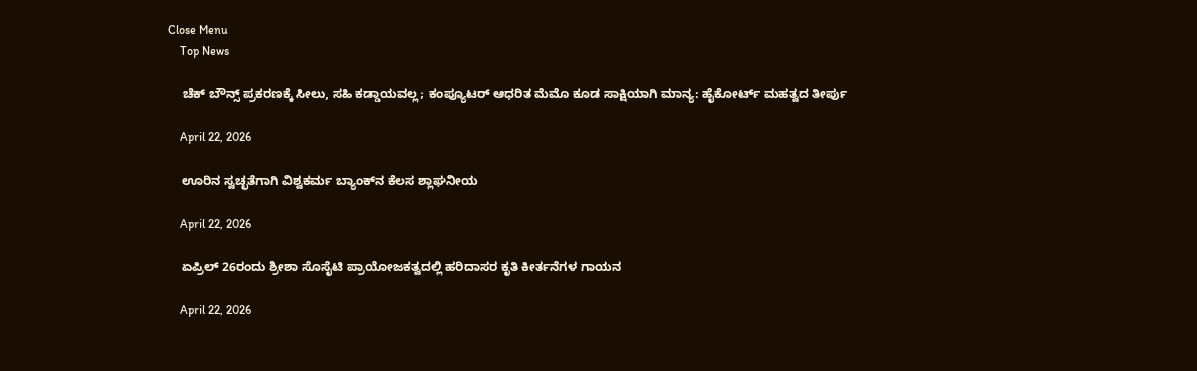Close Menu
    Top News

    ಚೆಕ್‌ ಬೌನ್ಸ್‌ ಪ್ರಕರಣಕ್ಕೆ ಸೀಲು, ಸಹಿ ಕಡ್ಡಾಯವಲ್ಲ; ಕಂಪ್ಯೂಟರ್ ಆಧರಿತ ಮೆಮೊ ಕೂಡ ಸಾಕ್ಷಿಯಾಗಿ ಮಾನ್ಯ: ಹೈಕೋರ್ಟ್ ಮಹತ್ವದ ತೀರ್ಪು

    April 22, 2026

    ಊರಿನ ಸ್ವಚ್ಛತೆಗಾಗಿ ವಿಶ್ವಕರ್ಮ ಬ್ಯಾಂಕ್‌ನ ಕೆಲಸ ಶ್ಲಾಘನೀಯ

    April 22, 2026

    ಏಪ್ರಿಲ್‌ 26ರಂದು ಶ್ರೀಶಾ ಸೊಸೈಟಿ ಪ್ರಾಯೋಜಕತ್ವದಲ್ಲಿ ಹರಿದಾಸರ ಕೃತಿ ಕೀರ್ತನೆಗಳ ಗಾಯನ

    April 22, 2026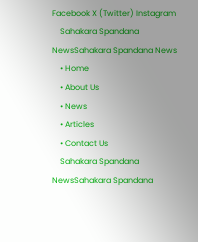Facebook X (Twitter) Instagram
    Sahakara Spandana NewsSahakara Spandana News
    • Home
    • About Us
    • News
    • Articles
    • Contact Us
    Sahakara Spandana NewsSahakara Spandana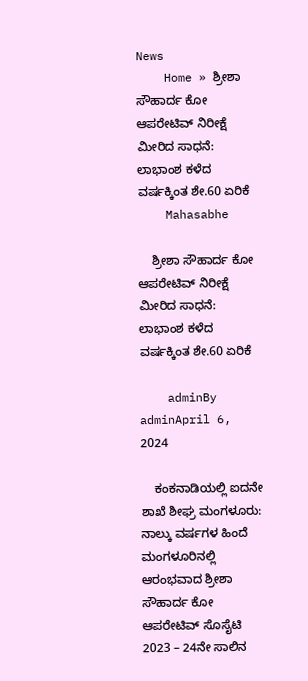News
    Home » ಶ್ರೀಶಾ ಸೌಹಾರ್ದ ಕೋ ಆಪರೇಟಿವ್ ನಿರೀಕ್ಷೆ ಮೀರಿದ ಸಾಧನೆ: ಲಾಭಾಂಶ ಕಳೆದ ವರ್ಷಕ್ಕಿಂತ ಶೇ.60 ಏರಿಕೆ
    Mahasabhe

    ಶ್ರೀಶಾ ಸೌಹಾರ್ದ ಕೋ ಆಪರೇಟಿವ್ ನಿರೀಕ್ಷೆ ಮೀರಿದ ಸಾಧನೆ: ಲಾಭಾಂಶ ಕಳೆದ ವರ್ಷಕ್ಕಿಂತ ಶೇ.60 ಏರಿಕೆ

    adminBy adminApril 6, 2024

    ಕಂಕನಾಡಿಯಲ್ಲಿ ಐದನೇ ಶಾಖೆ ಶೀಘ್ರ ಮಂಗಳೂರು: ನಾಲ್ಕು ವರ್ಷಗಳ ಹಿಂದೆ ಮಂಗಳೂರಿನಲ್ಲಿ ಆರಂಭವಾದ ಶ್ರೀಶಾ ಸೌಹಾರ್ದ ಕೋ ಆಪರೇಟಿವ್ ಸೊಸೈಟಿ 2023 – 24ನೇ ಸಾಲಿನ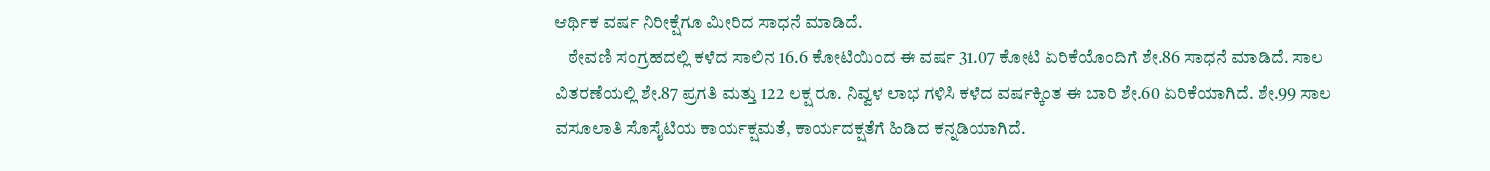ಆರ್ಥಿಕ ವರ್ಷ ನಿರೀಕ್ಷೆಗೂ ಮೀರಿದ ಸಾಧನೆ ಮಾಡಿದೆ.
    ಠೇವಣಿ ಸಂಗ್ರಹದಲ್ಲಿ ಕಳೆದ ಸಾಲಿನ 16.6 ಕೋಟಿಯಿಂದ ಈ ವರ್ಷ 31.07 ಕೋಟಿ ಏರಿಕೆಯೊಂದಿಗೆ ಶೇ.86 ಸಾಧನೆ ಮಾಡಿದೆ. ಸಾಲ ವಿತರಣೆಯಲ್ಲಿ ಶೇ.87 ಪ್ರಗತಿ ಮತ್ತು 122 ಲಕ್ಷ ರೂ. ನಿವ್ವಳ ಲಾಭ ಗಳಿಸಿ ಕಳೆದ ವರ್ಷಕ್ಕಿಂತ ಈ ಬಾರಿ ಶೇ.60 ಏರಿಕೆಯಾಗಿದೆ. ಶೇ.99 ಸಾಲ ವಸೂಲಾತಿ ಸೊಸೈಟಿಯ ಕಾರ್ಯಕ್ಷಮತೆ, ಕಾರ್ಯದಕ್ಷತೆಗೆ ಹಿಡಿದ ಕನ್ನಡಿಯಾಗಿದೆ.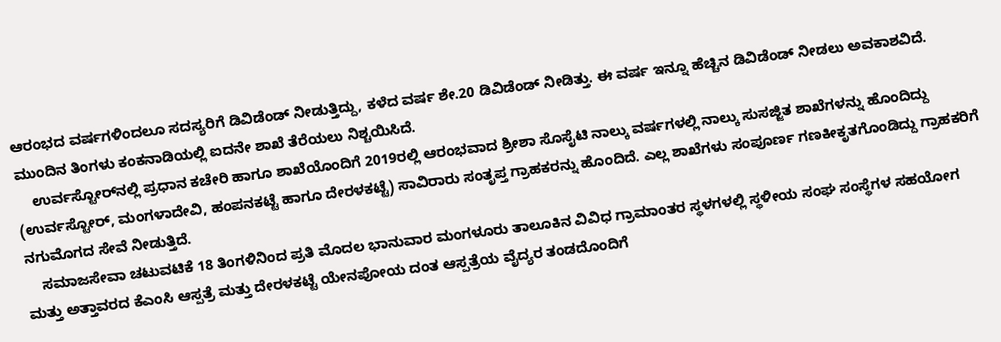ಆರಂಭದ ವರ್ಷಗಳಿಂದಲೂ ಸದಸ್ಯರಿಗೆ ಡಿವಿಡೆಂಡ್ ನೀಡುತ್ತಿದ್ದು, ಕಳೆದ ವರ್ಷ ಶೇ.20 ಡಿವಿಡೆಂಡ್ ನೀಡಿತ್ತು. ಈ ವರ್ಷ ಇನ್ನೂ ಹೆಚ್ಚಿನ ಡಿವಿಡೆಂಡ್ ನೀಡಲು ಅವಕಾಶವಿದೆ. ಮುಂದಿನ ತಿಂಗಳು ಕಂಕನಾಡಿಯಲ್ಲಿ ಐದನೇ ಶಾಖೆ ತೆರೆಯಲು ನಿಶ್ಚಯಿಸಿದೆ.
    ಉರ್ವಸ್ಟೋರ್‌ನಲ್ಲಿ ಪ್ರಧಾನ ಕಚೇರಿ ಹಾಗೂ ಶಾಖೆಯೊಂದಿಗೆ 2019ರಲ್ಲಿ ಆರಂಭವಾದ ಶ್ರೀಶಾ ಸೊಸೈಟಿ ನಾಲ್ಕು ವರ್ಷಗಳಲ್ಲಿ ನಾಲ್ಕು ಸುಸಜ್ಜಿತ ಶಾಖೆಗಳನ್ನು ಹೊಂದಿದ್ದು (ಉರ್ವಸ್ಟೋರ್, ಮಂಗಳಾದೇವಿ, ಹಂಪನಕಟ್ಟೆ ಹಾಗೂ ದೇರಳಕಟ್ಟೆ) ಸಾವಿರಾರು ಸಂತೃಪ್ತ ಗ್ರಾಹಕರನ್ನು ಹೊಂದಿದೆ. ಎಲ್ಲ ಶಾಖೆಗಳು ಸಂಪೂರ್ಣ ಗಣಕೀಕೃತಗೊಂಡಿದ್ದು ಗ್ರಾಹಕರಿಗೆ ನಗುಮೊಗದ ಸೇವೆ ನೀಡುತ್ತಿದೆ.
    ಸಮಾಜಸೇವಾ ಚಟುವಟಿಕೆ 18 ತಿಂಗಳಿನಿಂದ ಪ್ರತಿ ಮೊದಲ ಭಾನುವಾರ ಮಂಗಳೂರು ತಾಲೂಕಿನ ವಿವಿಧ ಗ್ರಾಮಾಂತರ ಸ್ಥಳಗಳಲ್ಲಿ ಸ್ಥಳೀಯ ಸಂಘ ಸಂಸ್ಥೆಗಳ ಸಹಯೋಗ ಮತ್ತು ಅತ್ತಾವರದ ಕೆಎಂಸಿ ಆಸ್ಪತ್ರೆ ಮತ್ತು ದೇರಳಕಟ್ಟೆ ಯೇನಪೋಯ ದಂತ ಆಸ್ಪತ್ರೆಯ ವೈದ್ಯರ ತಂಡದೊಂದಿಗೆ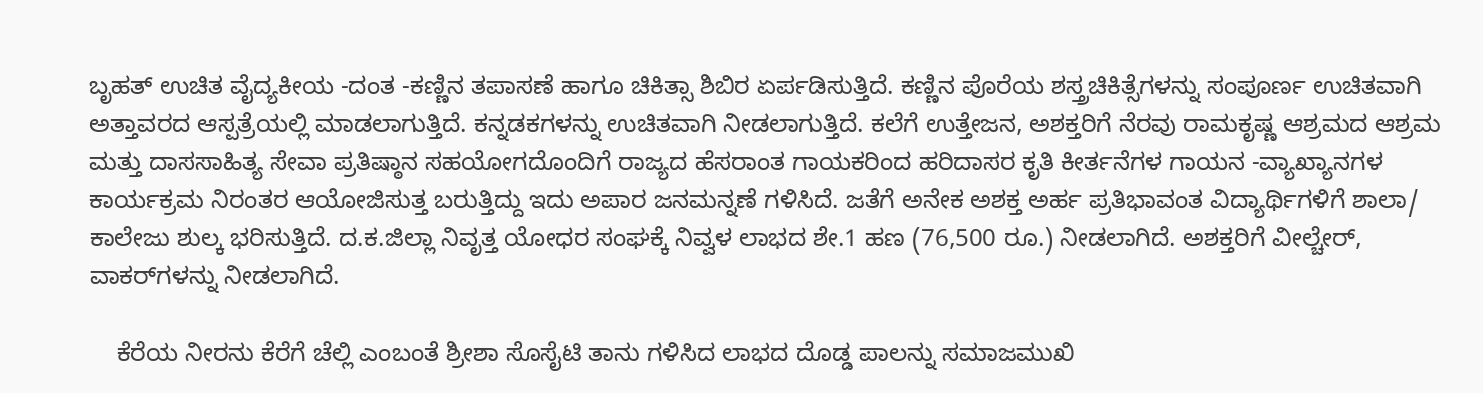ಬೃಹತ್ ಉಚಿತ ವೈದ್ಯಕೀಯ -ದಂತ -ಕಣ್ಣಿನ ತಪಾಸಣೆ ಹಾಗೂ ಚಿಕಿತ್ಸಾ ಶಿಬಿರ ಏರ್ಪಡಿಸುತ್ತಿದೆ. ಕಣ್ಣಿನ ಪೊರೆಯ ಶಸ್ತ್ರಚಿಕಿತ್ಸೆಗಳನ್ನು ಸಂಪೂರ್ಣ ಉಚಿತವಾಗಿ ಅತ್ತಾವರದ ಆಸ್ಪತ್ರೆಯಲ್ಲಿ ಮಾಡಲಾಗುತ್ತಿದೆ. ಕನ್ನಡಕಗಳನ್ನು ಉಚಿತವಾಗಿ ನೀಡಲಾಗುತ್ತಿದೆ. ಕಲೆಗೆ ಉತ್ತೇಜನ, ಅಶಕ್ತರಿಗೆ ನೆರವು ರಾಮಕೃಷ್ಣ ಆಶ್ರಮದ ಆಶ್ರಮ ಮತ್ತು ದಾಸಸಾಹಿತ್ಯ ಸೇವಾ ಪ್ರತಿಷ್ಠಾನ ಸಹಯೋಗದೊಂದಿಗೆ ರಾಜ್ಯದ ಹೆಸರಾಂತ ಗಾಯಕರಿಂದ ಹರಿದಾಸರ ಕೃತಿ ಕೀರ್ತನೆಗಳ ಗಾಯನ -ವ್ಯಾಖ್ಯಾನಗಳ ಕಾರ್ಯಕ್ರಮ ನಿರಂತರ ಆಯೋಜಿಸುತ್ತ ಬರುತ್ತಿದ್ದು ಇದು ಅಪಾರ ಜನಮನ್ನಣೆ ಗಳಿಸಿದೆ. ಜತೆಗೆ ಅನೇಕ ಅಶಕ್ತ ಅರ್ಹ ಪ್ರತಿಭಾವಂತ ವಿದ್ಯಾರ್ಥಿಗಳಿಗೆ ಶಾಲಾ/ ಕಾಲೇಜು ಶುಲ್ಕ ಭರಿಸುತ್ತಿದೆ. ದ.ಕ.ಜಿಲ್ಲಾ ನಿವೃತ್ತ ಯೋಧರ ಸಂಘಕ್ಕೆ ನಿವ್ವಳ ಲಾಭದ ಶೇ.1 ಹಣ (76,500 ರೂ.) ನೀಡಲಾಗಿದೆ. ಅಶಕ್ತರಿಗೆ ವೀಲ್ಚೇರ್, ವಾಕರ್‌ಗಳನ್ನು ನೀಡಲಾಗಿದೆ.

    ಕೆರೆಯ ನೀರನು ಕೆರೆಗೆ ಚೆಲ್ಲಿ ಎಂಬಂತೆ ಶ್ರೀಶಾ ಸೊಸೈಟಿ ತಾನು ಗಳಿಸಿದ ಲಾಭದ ದೊಡ್ಡ ಪಾಲನ್ನು ಸಮಾಜಮುಖಿ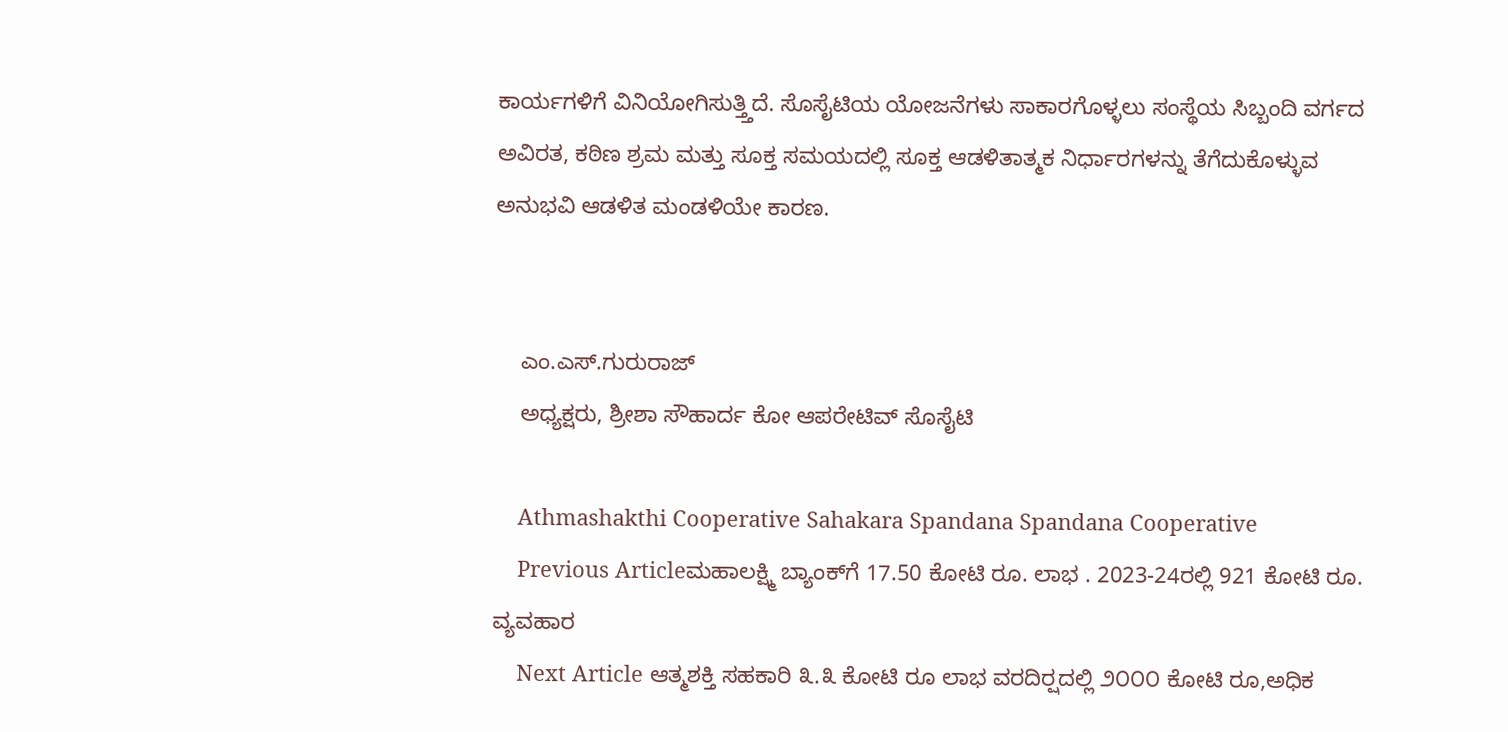ಕಾರ್ಯಗಳಿಗೆ ವಿನಿಯೋಗಿಸುತ್ತ್ತಿದೆ. ಸೊಸೈಟಿಯ ಯೋಜನೆಗಳು ಸಾಕಾರಗೊಳ್ಳಲು ಸಂಸ್ಥೆಯ ಸಿಬ್ಬಂದಿ ವರ್ಗದ ಅವಿರತ, ಕಠಿಣ ಶ್ರಮ ಮತ್ತು ಸೂಕ್ತ ಸಮಯದಲ್ಲಿ ಸೂಕ್ತ ಆಡಳಿತಾತ್ಮಕ ನಿರ್ಧಾರಗಳನ್ನು ತೆಗೆದುಕೊಳ್ಳುವ ಅನುಭವಿ ಆಡಳಿತ ಮಂಡಳಿಯೇ ಕಾರಣ.


    ಎಂ.ಎಸ್.ಗುರುರಾಜ್
    ಅಧ್ಯಕ್ಷರು, ಶ್ರೀಶಾ ಸೌಹಾರ್ದ ಕೋ ಆಪರೇಟಿವ್ ಸೊಸೈಟಿ

    Athmashakthi Cooperative Sahakara Spandana Spandana Cooperative
    Previous Articleಮಹಾಲಕ್ಷ್ಮಿ ಬ್ಯಾಂಕ್‌ಗೆ 17.50 ಕೋಟಿ ರೂ. ಲಾಭ . 2023-24ರಲ್ಲಿ 921 ಕೋಟಿ ರೂ. ವ್ಯವಹಾರ
    Next Article ಆತ್ಮಶಕ್ತಿ ಸಹಕಾರಿ ೩.೩ ಕೋಟಿ ರೂ ಲಾಭ ವರದಿರ‍್ಷದಲ್ಲಿ ೨೦೦೦ ಕೋಟಿ ರೂ,ಅಧಿಕ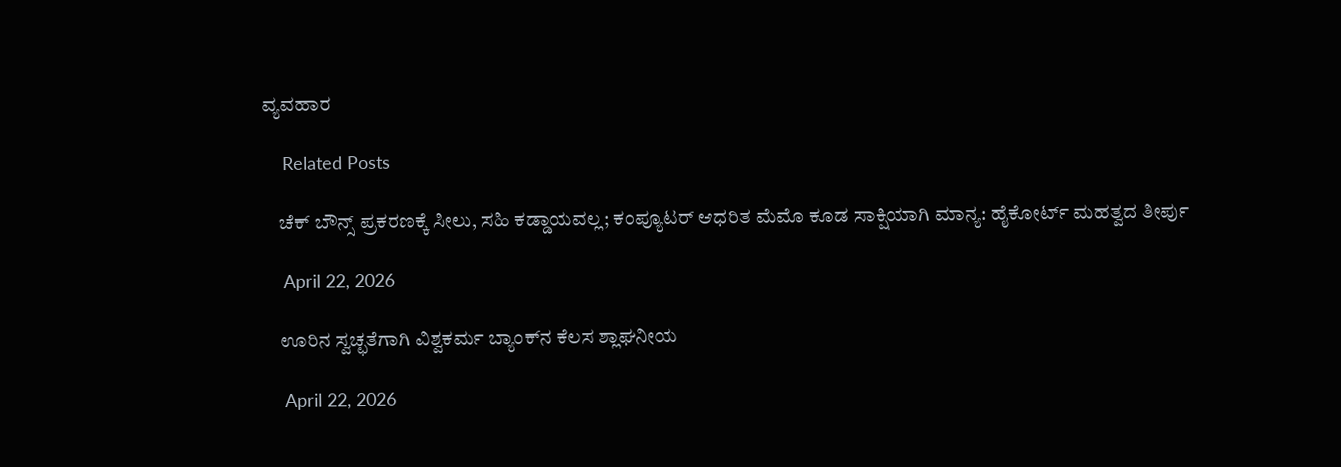ವ್ಯವಹಾರ

    Related Posts

    ಚೆಕ್‌ ಬೌನ್ಸ್‌ ಪ್ರಕರಣಕ್ಕೆ ಸೀಲು, ಸಹಿ ಕಡ್ಡಾಯವಲ್ಲ; ಕಂಪ್ಯೂಟರ್ ಆಧರಿತ ಮೆಮೊ ಕೂಡ ಸಾಕ್ಷಿಯಾಗಿ ಮಾನ್ಯ: ಹೈಕೋರ್ಟ್ ಮಹತ್ವದ ತೀರ್ಪು

    April 22, 2026

    ಊರಿನ ಸ್ವಚ್ಛತೆಗಾಗಿ ವಿಶ್ವಕರ್ಮ ಬ್ಯಾಂಕ್‌ನ ಕೆಲಸ ಶ್ಲಾಘನೀಯ

    April 22, 2026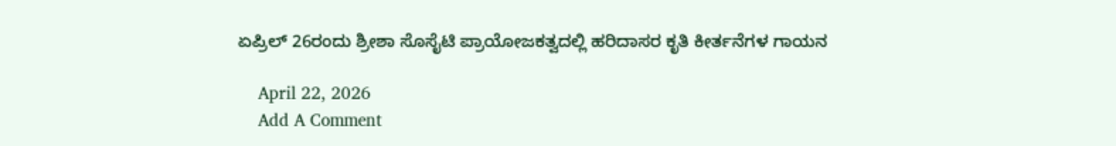ಏಪ್ರಿಲ್‌ 26ರಂದು ಶ್ರೀಶಾ ಸೊಸೈಟಿ ಪ್ರಾಯೋಜಕತ್ವದಲ್ಲಿ ಹರಿದಾಸರ ಕೃತಿ ಕೀರ್ತನೆಗಳ ಗಾಯನ

    April 22, 2026
    Add A Comment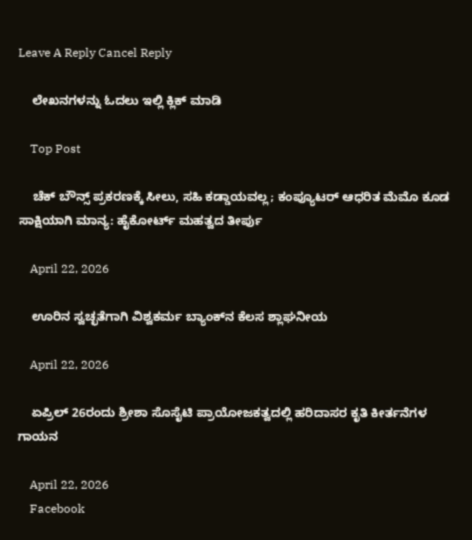Leave A Reply Cancel Reply

    ಲೇಖನಗಳನ್ನು ಓದಲು ಇಲ್ಲಿ ಕ್ಲಿಕ್ ಮಾಡಿ

    Top Post

    ಚೆಕ್‌ ಬೌನ್ಸ್‌ ಪ್ರಕರಣಕ್ಕೆ ಸೀಲು, ಸಹಿ ಕಡ್ಡಾಯವಲ್ಲ; ಕಂಪ್ಯೂಟರ್ ಆಧರಿತ ಮೆಮೊ ಕೂಡ ಸಾಕ್ಷಿಯಾಗಿ ಮಾನ್ಯ: ಹೈಕೋರ್ಟ್ ಮಹತ್ವದ ತೀರ್ಪು

    April 22, 2026

    ಊರಿನ ಸ್ವಚ್ಛತೆಗಾಗಿ ವಿಶ್ವಕರ್ಮ ಬ್ಯಾಂಕ್‌ನ ಕೆಲಸ ಶ್ಲಾಘನೀಯ

    April 22, 2026

    ಏಪ್ರಿಲ್‌ 26ರಂದು ಶ್ರೀಶಾ ಸೊಸೈಟಿ ಪ್ರಾಯೋಜಕತ್ವದಲ್ಲಿ ಹರಿದಾಸರ ಕೃತಿ ಕೀರ್ತನೆಗಳ ಗಾಯನ

    April 22, 2026
    Facebook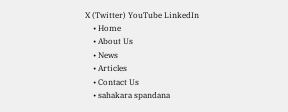X (Twitter) YouTube LinkedIn
    • Home
    • About Us
    • News
    • Articles
    • Contact Us
    • sahakara spandana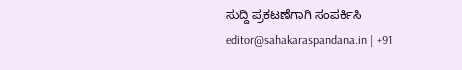ಸುದ್ದಿ ಪ್ರಕಟಣೆಗಾಗಿ ಸಂಪರ್ಕಿಸಿ editor@sahakaraspandana.in | +91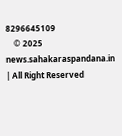8296645109
    © 2025 news.sahakaraspandana.in | All Right Reserved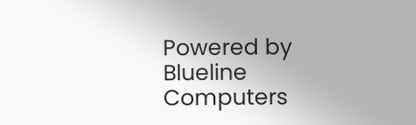Powered by Blueline Computers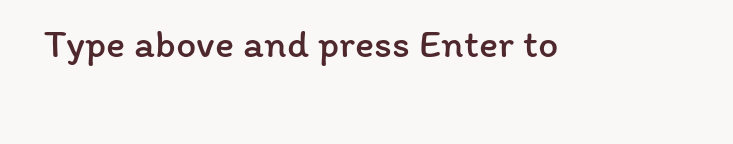Type above and press Enter to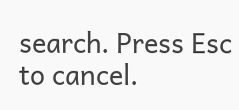search. Press Esc to cancel.